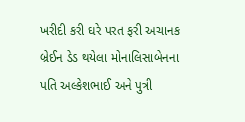ખરીદી કરી ઘરે પરત ફરી અચાનક બ્રેઈન ડેડ થયેલા મોનાલિસાબેનના પતિ અલ્કેશભાઈ અને પુત્રી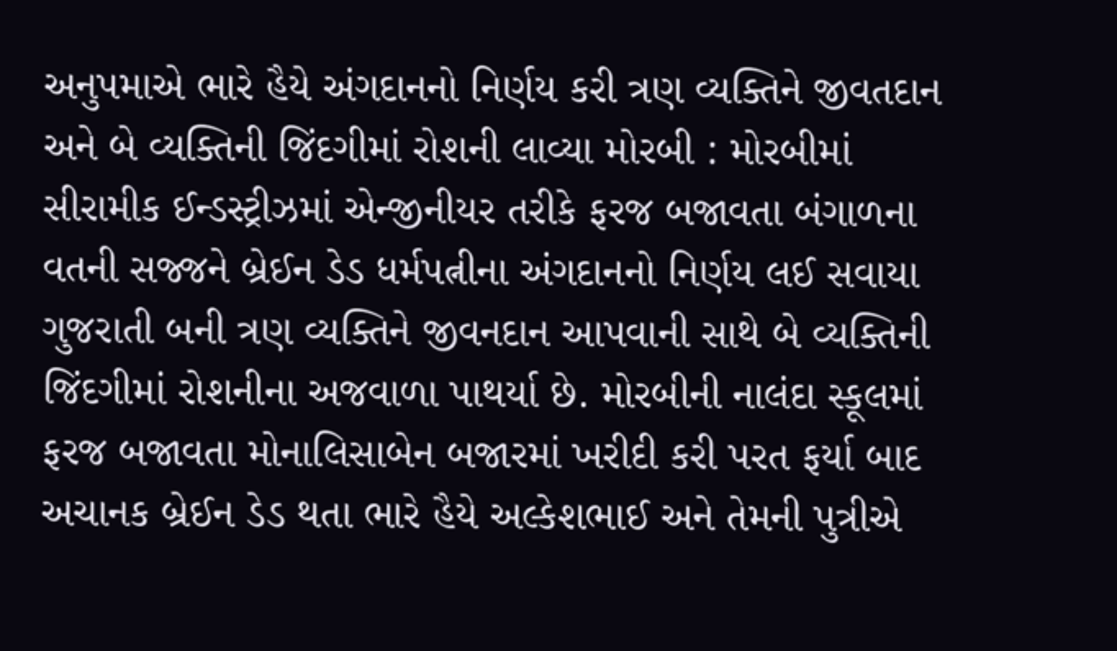અનુપમાએ ભારે હૈયે અંગદાનનો નિર્ણય કરી ત્રણ વ્યક્તિને જીવતદાન અને બે વ્યક્તિની જિંદગીમાં રોશની લાવ્યા મોરબી : મોરબીમાં સીરામીક ઈન્ડસ્ટ્રીઝમાં એન્જીનીયર તરીકે ફરજ બજાવતા બંગાળના વતની સજ્જને બ્રેઈન ડેડ ધર્મપત્નીના અંગદાનનો નિર્ણય લઈ સવાયા ગુજરાતી બની ત્રણ વ્યક્તિને જીવનદાન આપવાની સાથે બે વ્યક્તિની જિંદગીમાં રોશનીના અજવાળા પાથર્યા છે. મોરબીની નાલંદા સ્કૂલમાં ફરજ બજાવતા મોનાલિસાબેન બજારમાં ખરીદી કરી પરત ફર્યા બાદ અચાનક બ્રેઈન ડેડ થતા ભારે હૈયે અલ્કેશભાઈ અને તેમની પુત્રીએ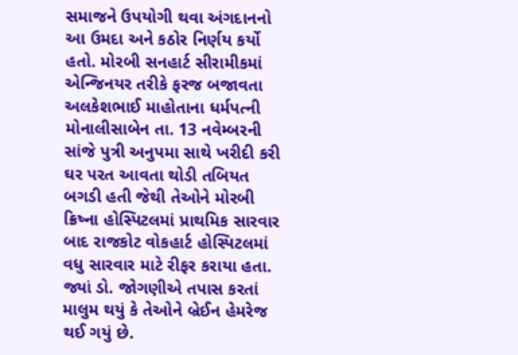સમાજને ઉપયોગી થવા અંગદાનનો આ ઉમદા અને કઠોર નિર્ણય કર્યો હતો. મોરબી સનહાર્ટ સીરામીકમાં એન્જિનયર તરીકે ફરજ બજાવતા અલકેશભાઈ માહોતાના ધર્મપત્ની મોનાલીસાબેન તા. 13 નવેમ્બરની સાંજે પુત્રી અનુપમા સાથે ખરીદી કરી ઘર પરત આવતા થોડી તબિયત બગડી હતી જેથી તેઓને મોરબી ક્રિષ્ના હોસ્પિટલમાં પ્રાથમિક સારવાર બાદ રાજકોટ વોકહાર્ટ હોસ્પિટલમાં વધુ સારવાર માટે રીફર કરાયા હતા. જ્યાં ડો. જોગણીએ તપાસ કરતાં માલુમ થયું કે તેઓને બ્રેઈન હેમરેજ થઈ ગયું છે.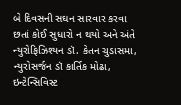બે દિવસની સઘન સારવાર કરવા છતાં કોઈ સુધારો ન થયો અને અંતે ન્યુરોફિઝિશ્યન ડૉ. કેતન ચુડાસમા, ન્યુરોસર્જન ડૉ કાર્તિક મોઢા, ઇન્ટેન્સિવિસ્ટ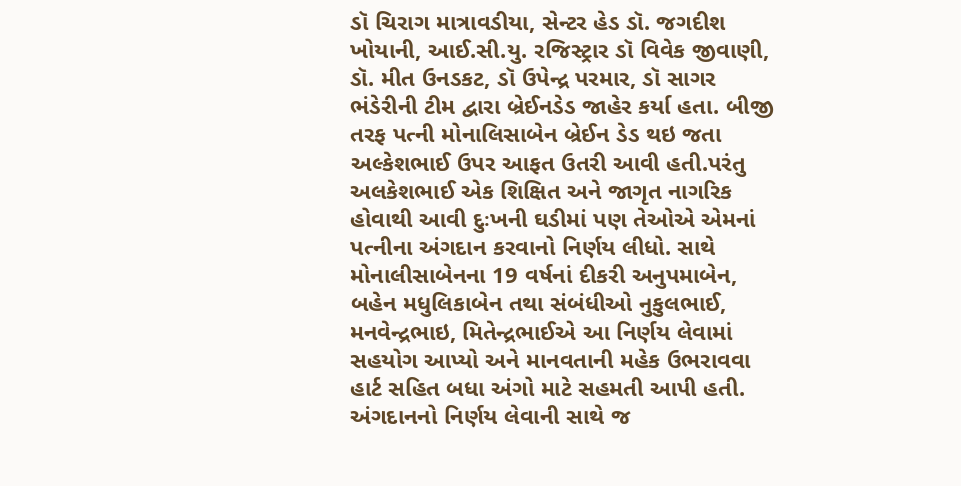ડૉ ચિરાગ માત્રાવડીયા, સેન્ટર હેડ ડૉ. જગદીશ ખોયાની, આઈ.સી.યુ. રજિસ્ટ્રાર ડૉ વિવેક જીવાણી, ડૉ. મીત ઉનડકટ, ડૉ ઉપેન્દ્ર પરમાર, ડૉ સાગર ભંડેરીની ટીમ દ્વારા બ્રેઈનડેડ જાહેર કર્યા હતા. બીજી તરફ પત્ની મોનાલિસાબેન બ્રેઈન ડેડ થઇ જતા અલ્કેશભાઈ ઉપર આફત ઉતરી આવી હતી.પરંતુ અલકેશભાઈ એક શિક્ષિત અને જાગૃત નાગરિક હોવાથી આવી દુઃખની ઘડીમાં પણ તેઓએ એમનાં પત્નીના અંગદાન કરવાનો નિર્ણય લીધો. સાથે મોનાલીસાબેનના 19 વર્ષનાં દીકરી અનુપમાબેન, બહેન મધુલિકાબેન તથા સંબંધીઓ નુકુલભાઈ, મનવેન્દ્રભાઇ, મિતેન્દ્રભાઈએ આ નિર્ણય લેવામાં સહયોગ આપ્યો અને માનવતાની મહેક ઉભરાવવા હાર્ટ સહિત બધા અંગો માટે સહમતી આપી હતી. અંગદાનનો નિર્ણય લેવાની સાથે જ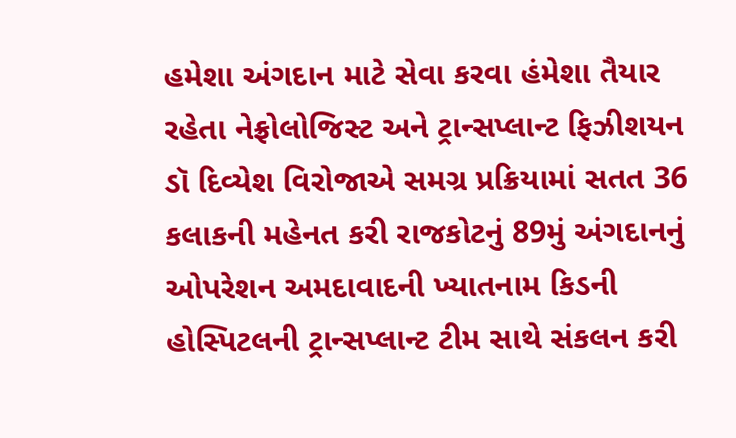હમેશા અંગદાન માટે સેવા કરવા હંમેશા તૈયાર રહેતા નેફ્રોલોજિસ્ટ અને ટ્રાન્સપ્લાન્ટ ફિઝીશયન ડૉ દિવ્યેશ વિરોજાએ સમગ્ર પ્રક્રિયામાં સતત 36 કલાકની મહેનત કરી રાજકોટનું 89મું અંગદાનનું ઓપરેશન અમદાવાદની ખ્યાતનામ કિડની હોસ્પિટલની ટ્રાન્સપ્લાન્ટ ટીમ સાથે સંકલન કરી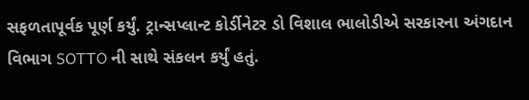સફળતાપૂર્વક પૂર્ણ કર્યું. ટ્રાન્સપ્લાન્ટ કોર્ડીનેટર ડો વિશાલ ભાલોડીએ સરકારના અંગદાન વિભાગ SOTTO ની સાથે સંકલન કર્યું હતું.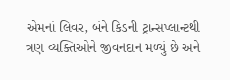એમનાં લિવર, બંને કિડની ટ્રાન્સપ્લાન્ટથી ત્રણ વ્યક્તિઓને જીવનદાન મળ્યું છે અને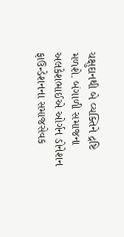ચક્ષુદાનથી બે વ્યક્તિને દ્રષ્ટિ મળશે. બંગાળી સમાજના અલકેશભાઈએ ઓર્ગન ડોનેશન ફાઉન્ડેશનના સમાજસેવક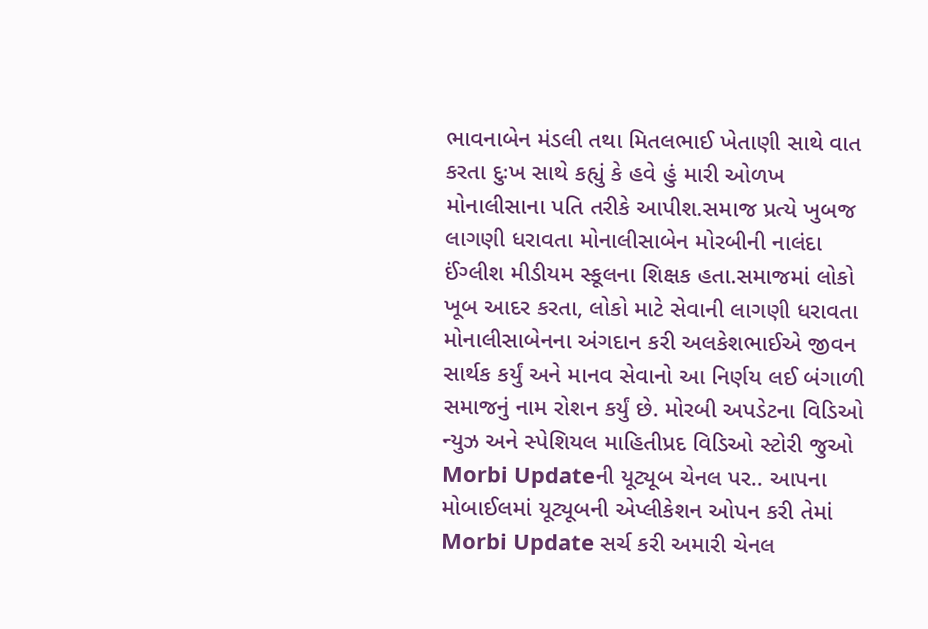ભાવનાબેન મંડલી તથા મિતલભાઈ ખેતાણી સાથે વાત કરતા દુઃખ સાથે કહ્યું કે હવે હું મારી ઓળખ મોનાલીસાના પતિ તરીકે આપીશ.સમાજ પ્રત્યે ખુબજ લાગણી ધરાવતા મોનાલીસાબેન મોરબીની નાલંદા ઈંગ્લીશ મીડીયમ સ્કૂલના શિક્ષક હતા.સમાજમાં લોકો ખૂબ આદર કરતા, લોકો માટે સેવાની લાગણી ધરાવતા મોનાલીસાબેનના અંગદાન કરી અલકેશભાઈએ જીવન સાર્થક કર્યું અને માનવ સેવાનો આ નિર્ણય લઈ બંગાળી સમાજનું નામ રોશન કર્યું છે. મોરબી અપડેટના વિડિઓ ન્યુઝ અને સ્પેશિયલ માહિતીપ્રદ વિડિઓ સ્ટોરી જુઓ Morbi Updateની યૂટ્યૂબ ચેનલ પર.. આપના મોબાઈલમાં યૂટ્યૂબની એપ્લીકેશન ઓપન કરી તેમાં Morbi Update સર્ચ કરી અમારી ચેનલ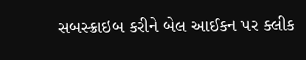સબસ્ક્રાઇબ કરીને બેલ આઈકન પર ક્લીક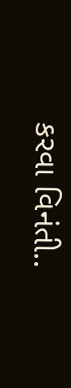કરવા વિનંતી..